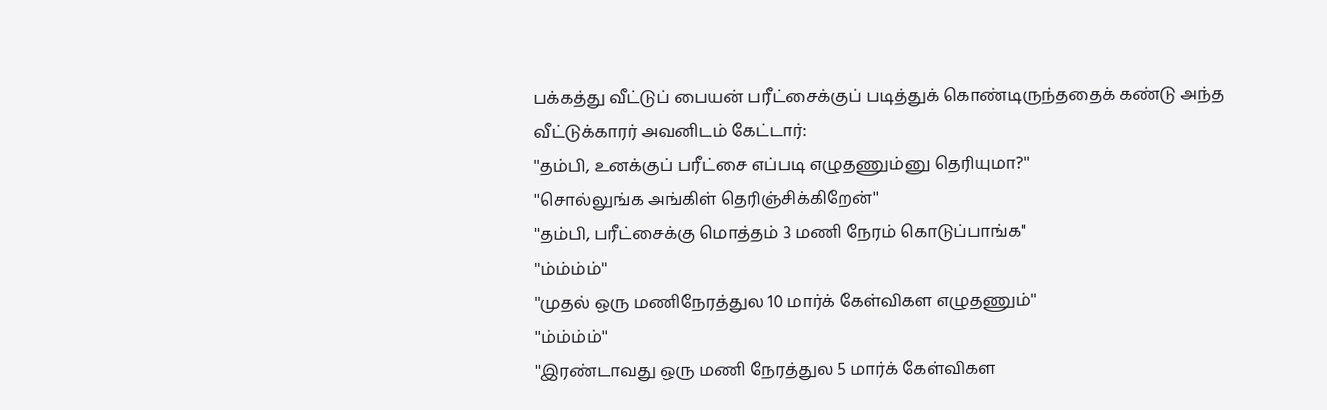பக்கத்து வீட்டுப் பையன் பரீட்சைக்குப் படித்துக் கொண்டிருந்ததைக் கண்டு அந்த வீட்டுக்காரர் அவனிடம் கேட்டார்:
''தம்பி, உனக்குப் பரீட்சை எப்படி எழுதணும்னு தெரியுமா?''
''சொல்லுங்க அங்கிள் தெரிஞ்சிக்கிறேன்''
''தம்பி, பரீட்சைக்கு மொத்தம் 3 மணி நேரம் கொடுப்பாங்க''
''ம்ம்ம்ம்''
''முதல் ஒரு மணிநேரத்துல 10 மார்க் கேள்விகள எழுதணும்''
''ம்ம்ம்ம்''
''இரண்டாவது ஒரு மணி நேரத்துல 5 மார்க் கேள்விகள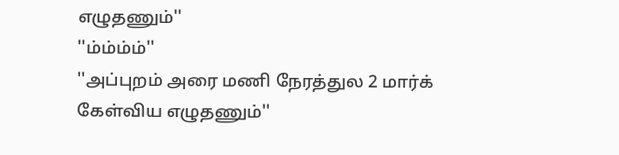எழுதணும்''
''ம்ம்ம்ம்''
''அப்புறம் அரை மணி நேரத்துல 2 மார்க் கேள்விய எழுதணும்''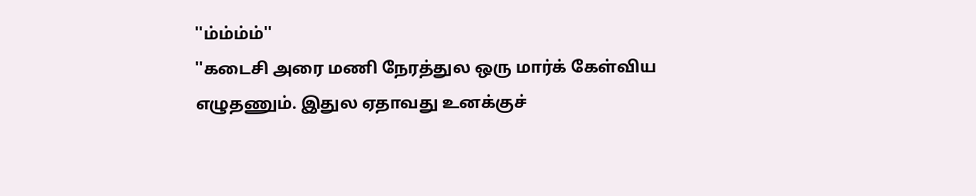''ம்ம்ம்ம்''
''கடைசி அரை மணி நேரத்துல ஒரு மார்க் கேள்விய எழுதணும். இதுல ஏதாவது உனக்குச்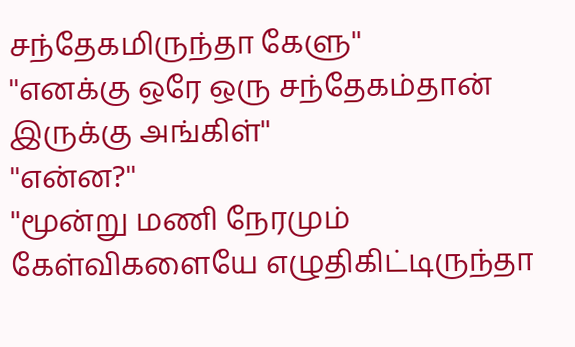சந்தேகமிருந்தா கேளு''
''எனக்கு ஒரே ஒரு சந்தேகம்தான் இருக்கு அங்கிள்''
''என்ன?''
''மூன்று மணி நேரமும் கேள்விகளையே எழுதிகிட்டிருந்தா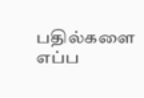பதில்களை எப்ப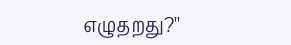எழுதறது?''